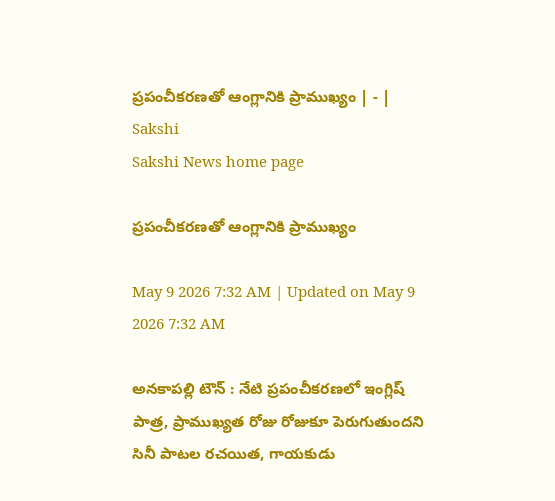ప్రపంచీకరణతో ఆంగ్లానికి ప్రాముఖ్యం | - | Sakshi
Sakshi News home page

ప్రపంచీకరణతో ఆంగ్లానికి ప్రాముఖ్యం

May 9 2026 7:32 AM | Updated on May 9 2026 7:32 AM

అనకాపల్లి టౌన్‌ : నేటి ప్రపంచీకరణలో ఇంగ్లిష్‌ పాత్ర, ప్రాముఖ్యత రోజు రోజుకూ పెరుగుతుందని సినీ పాటల రచయిత, గాయకుడు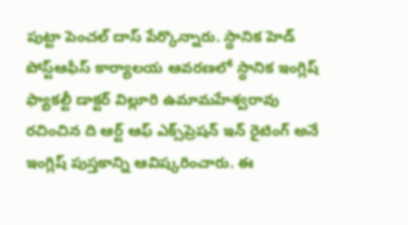పుట్టా పెంచల్‌ దాస్‌ పేర్కొన్నారు. స్ధానిక హెడ్‌ పోస్ట్‌ఆఫీస్‌ కార్యాలయ ఆవరణలో స్ధానిక ఇంగ్లిష్‌ ఫ్యాకల్టీ డాక్టర్‌ విల్లూరి ఉమామహేశ్వరావు రచించిన ది ఆర్ట్‌ ఆఫ్‌ ఎక్స్‌ప్రెషన్‌ ఇన్‌ రైటింగ్‌ అనే ఇంగ్లిష్‌ పుస్తకాన్ని ఆవిష్కరించారు. ఈ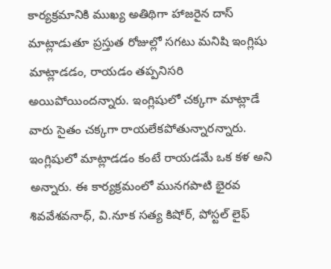కార్యక్రమానికి ముఖ్య అతిథిగా హాజరైన దాస్‌ మాట్లాడుతూ ప్రస్తుత రోజుల్లో సగటు మనిషి ఇంగ్లిషు మాట్లాడడం, రాయడం తప్పనిసరి అయిపోయిందన్నారు. ఇంగ్లిషులో చక్కగా మాట్లాడే వారు సైతం చక్కగా రాయలేకపోతున్నారన్నారు. ఇంగ్లిషులో మాట్లాడడం కంటే రాయడమే ఒక కళ అని అన్నారు. ఈ కార్యక్రమంలో మునగపాటి భైరవ శివవేశవనాధ్‌, వి.నూక సత్య కిషోర్‌, పోస్టల్‌ లైఫ్‌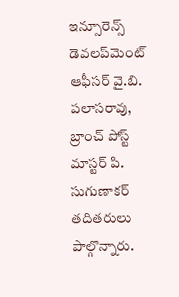ఇన్సూరెన్స్‌ డెవలప్‌మెంట్‌ ఆఫీసర్‌ వై.బి. పలాసరావు, బ్రాంచ్‌ పోస్ట్‌ మాస్టర్‌ పి. సుగుణాకర్‌ తదితరులు పాల్గొన్నారు.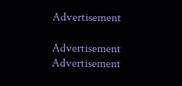Advertisement

Advertisement
Advertisement